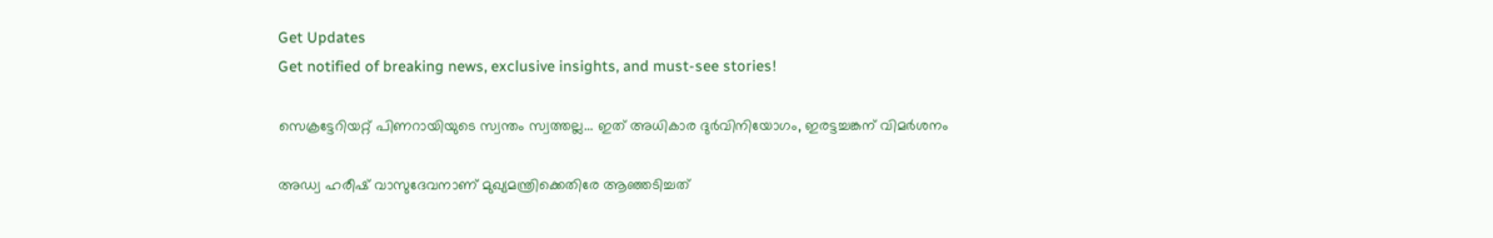Get Updates
Get notified of breaking news, exclusive insights, and must-see stories!

സെക്രട്ടേറിയറ്റ് പിണറായിയുടെ സ്വന്തം സ്വത്തല്ല... ഇത് അധികാര ദുര്‍വിനിയോഗം, ഇരട്ടച്ചങ്കന് വിമര്‍ശനം

അ‍ഡ്വ ഹരീഷ് വാസുദേവനാണ് മുഖ്യമന്ത്രിക്കെതിരേ ആഞ്ഞടിച്ചത്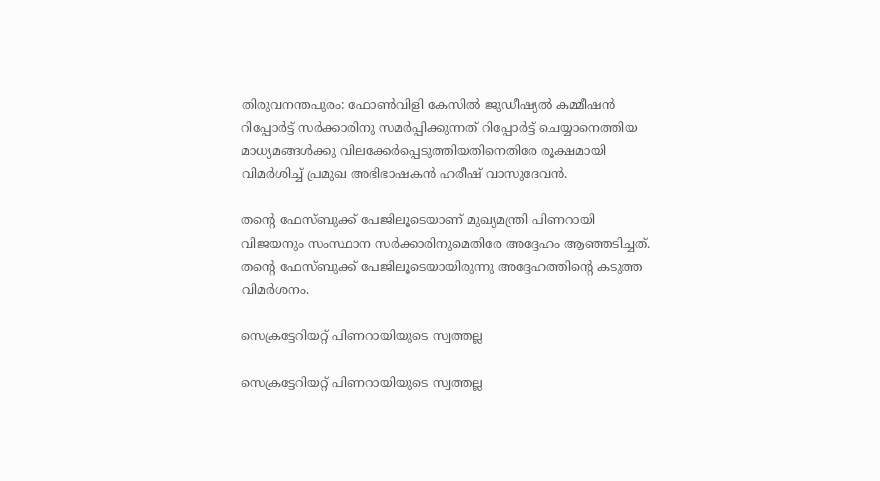തിരുവനന്തപുരം: ഫോണ്‍വിളി കേസില്‍ ജുഡീഷ്യല്‍ കമ്മീഷന്‍ റിപ്പോര്‍ട്ട് സര്‍ക്കാരിനു സമര്‍പ്പിക്കുന്നത് റിപ്പോര്‍ട്ട് ചെയ്യാനെത്തിയ മാധ്യമങ്ങള്‍ക്കു വിലക്കേര്‍പ്പെടുത്തിയതിനെതിരേ രൂക്ഷമായി വിമര്‍ശിച്ച് പ്രമുഖ അഭിഭാഷകന്‍ ഹരീഷ് വാസുദേവന്‍.

തന്റെ ഫേസ്ബുക്ക് പേജിലൂടെയാണ് മുഖ്യമന്ത്രി പിണറായി വിജയനും സംസ്ഥാന സര്‍ക്കാരിനുമെതിരേ അദ്ദേഹം ആഞ്ഞടിച്ചത്. തന്റെ ഫേസ്ബുക്ക് പേജിലൂടെയായിരുന്നു അദ്ദേഹത്തിന്റെ കടുത്ത വിമര്‍ശനം.

സെക്രട്ടേറിയറ്റ് പിണറായിയുടെ സ്വത്തല്ല

സെക്രട്ടേറിയറ്റ് പിണറായിയുടെ സ്വത്തല്ല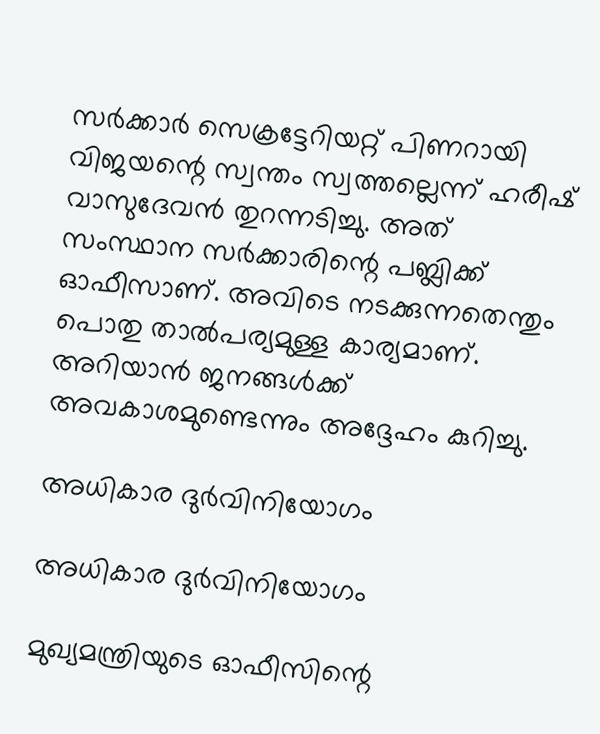സര്‍ക്കാര്‍ സെക്രട്ടേറിയറ്റ് പിണറായി വിജയന്റെ സ്വന്തം സ്വത്തല്ലെന്ന് ഹരീഷ് വാസുദേവന്‍ തുറന്നടിച്ചു. അത് സംസ്ഥാന സര്‍ക്കാരിന്റെ പബ്ലിക്ക് ഓഫീസാണ്. അവിടെ നടക്കുന്നതെന്തും പൊതു താല്‍പര്യമുള്ള കാര്യമാണ്. അറിയാന്‍ ജനങ്ങള്‍ക്ക് അവകാശമുണ്ടെന്നും അദ്ദേഹം കുറിച്ചു.

അധികാര ദുര്‍വിനിയോഗം

അധികാര ദുര്‍വിനിയോഗം

മുഖ്യമന്ത്രിയുടെ ഓഫീസിന്റെ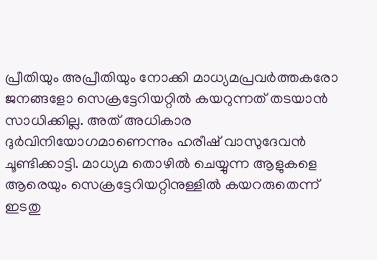പ്രീതിയും അപ്രീതിയും നോക്കി മാധ്യമപ്രവര്‍ത്തകരോ ജനങ്ങളോ സെക്രട്ടേറിയറ്റില്‍ കയറുന്നത് തടയാന്‍ സാധിക്കില്ല. അത് അധികാര ദുര്‍വിനിയോഗമാണെന്നും ഹരീഷ് വാസുദേവന്‍ ചൂണ്ടിക്കാട്ടി. മാധ്യമ തൊഴില്‍ ചെയ്യുന്ന ആളുകളെ ആരെയും സെക്രട്ടേറിയറ്റിനുള്ളില്‍ കയറരുതെന്ന് ഇടതു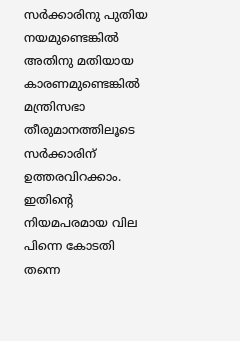സര്‍ക്കാരിനു പുതിയ നയമുണ്ടെങ്കില്‍ അതിനു മതിയായ കാരണമുണ്ടെങ്കില്‍ മന്ത്രിസഭാ തീരുമാനത്തിലൂടെ സര്‍ക്കാരിന് ഉത്തരവിറക്കാം. ഇതിന്റെ നിയമപരമായ വില പിന്നെ കോടതി തന്നെ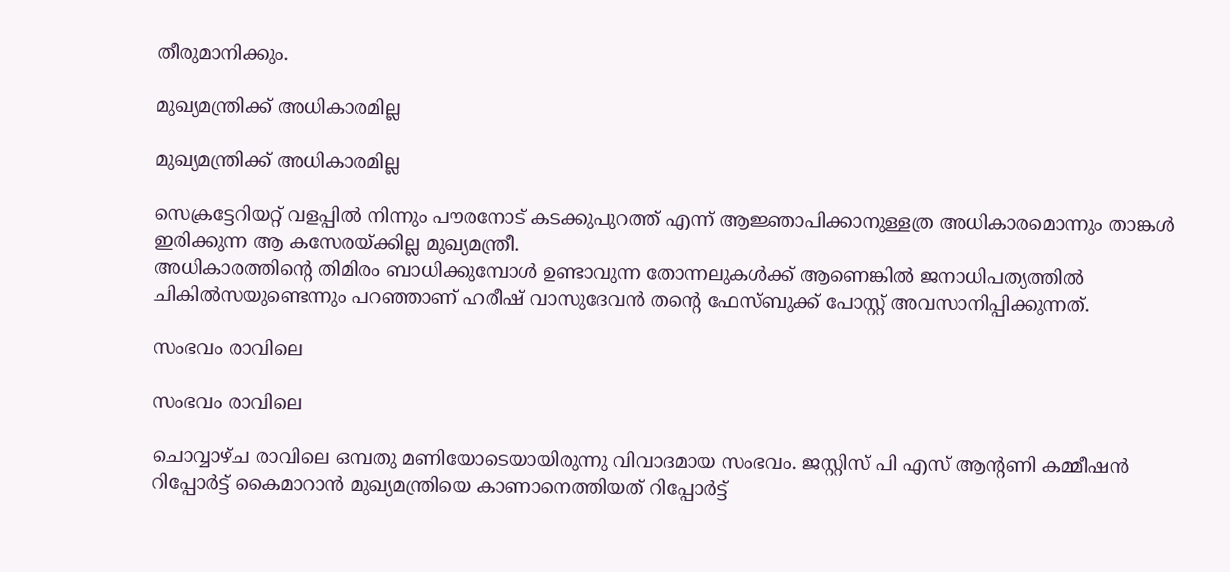തീരുമാനിക്കും.

മുഖ്യമന്ത്രിക്ക് അധികാരമില്ല

മുഖ്യമന്ത്രിക്ക് അധികാരമില്ല

സെക്രട്ടേറിയറ്റ് വളപ്പില്‍ നിന്നും പൗരനോട് കടക്കുപുറത്ത് എന്ന് ആജ്ഞാപിക്കാനുള്ളത്ര അധികാരമൊന്നും താങ്കള്‍ ഇരിക്കുന്ന ആ കസേരയ്ക്കില്ല മുഖ്യമന്ത്രീ.
അധികാരത്തിന്റെ തിമിരം ബാധിക്കുമ്പോള്‍ ഉണ്ടാവുന്ന തോന്നലുകള്‍ക്ക് ആണെങ്കില്‍ ജനാധിപത്യത്തില്‍ ചികില്‍സയുണ്ടെന്നും പറഞ്ഞാണ് ഹരീഷ് വാസുദേവന്‍ തന്റെ ഫേസ്ബുക്ക് പോസ്റ്റ് അവസാനിപ്പിക്കുന്നത്.

സംഭവം രാവിലെ

സംഭവം രാവിലെ

ചൊവ്വാഴ്ച രാവിലെ ഒമ്പതു മണിയോടെയായിരുന്നു വിവാദമായ സംഭവം. ജസ്റ്റിസ് പി എസ് ആന്റണി കമ്മീഷന്‍ റിപ്പോര്‍ട്ട് കൈമാറാന്‍ മുഖ്യമന്ത്രിയെ കാണാനെത്തിയത് റിപ്പോര്‍ട്ട്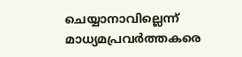ചെയ്യാനാവില്ലെന്ന് മാധ്യമപ്രവര്‍ത്തകരെ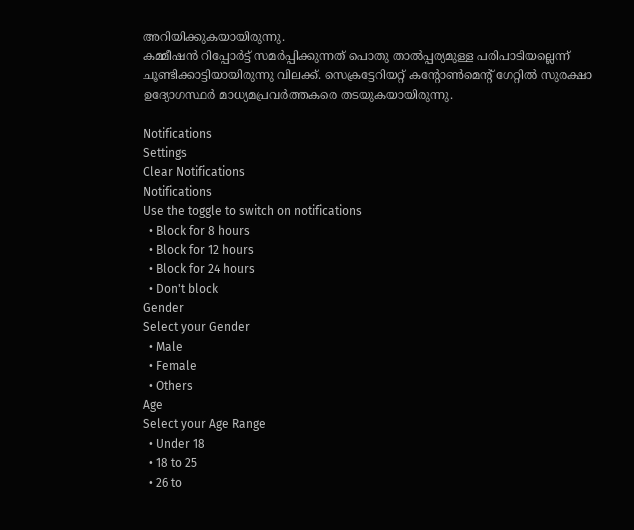അറിയിക്കുകയായിരുന്നു.
കമ്മീഷന്‍ റിപ്പോര്‍ട്ട് സമര്‍പ്പിക്കുന്നത് പൊതു താല്‍പ്പര്യമുള്ള പരിപാടിയല്ലെന്ന് ചൂണ്ടിക്കാട്ടിയായിരുന്നു വിലക്ക്. സെക്രട്ടേറിയറ്റ് കന്റോണ്‍മെന്റ് ഗേറ്റില്‍ സുരക്ഷാ ഉദ്യോഗസ്ഥര്‍ മാധ്യമപ്രവര്‍ത്തകരെ തടയുകയായിരുന്നു.

Notifications
Settings
Clear Notifications
Notifications
Use the toggle to switch on notifications
  • Block for 8 hours
  • Block for 12 hours
  • Block for 24 hours
  • Don't block
Gender
Select your Gender
  • Male
  • Female
  • Others
Age
Select your Age Range
  • Under 18
  • 18 to 25
  • 26 to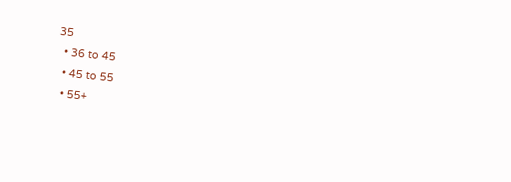35
  • 36 to 45
  • 45 to 55
  • 55+